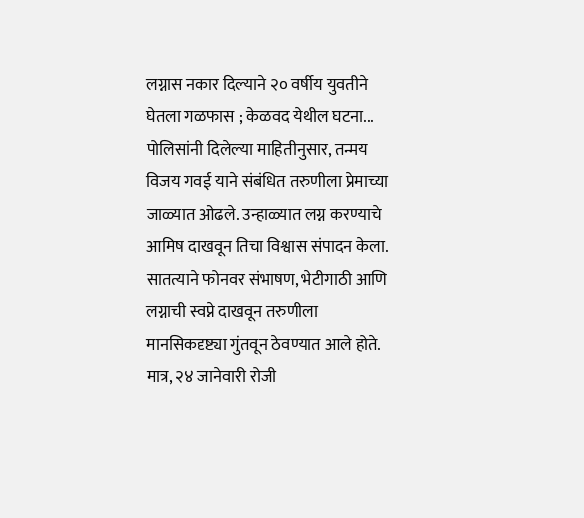लग्नास नकार दिल्याने २० वर्षीय युवतीने घेतला गळफास ; केळवद येथील घटना...
पोलिसांनी दिलेल्या माहितीनुसार, तन्मय विजय गवई याने संबंधित तरुणीला प्रेमाच्या जाळ्यात ओढले. उन्हाळ्यात लग्न करण्याचे आमिष दाखवून तिचा विश्वास संपादन केला. सातत्याने फोनवर संभाषण, भेटीगाठी आणि लग्नाची स्वप्ने दाखवून तरुणीला मानसिकदृष्ट्या गुंतवून ठेवण्यात आले होते. मात्र, २४ जानेवारी रोजी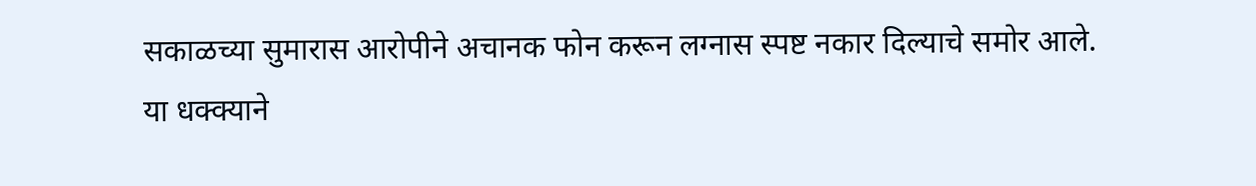सकाळच्या सुमारास आरोपीने अचानक फोन करून लग्नास स्पष्ट नकार दिल्याचे समोर आले.
या धक्क्याने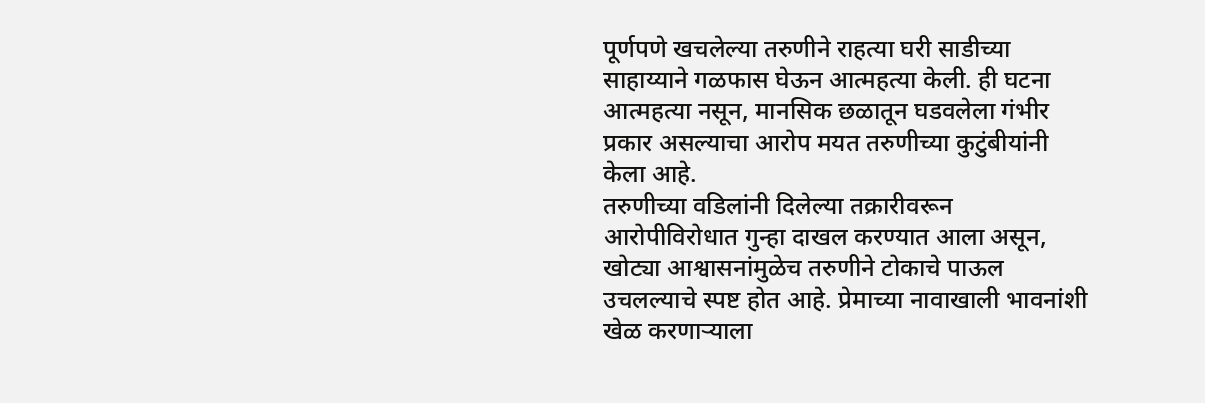पूर्णपणे खचलेल्या तरुणीने राहत्या घरी साडीच्या साहाय्याने गळफास घेऊन आत्महत्या केली. ही घटना आत्महत्या नसून, मानसिक छळातून घडवलेला गंभीर प्रकार असल्याचा आरोप मयत तरुणीच्या कुटुंबीयांनी केला आहे.
तरुणीच्या वडिलांनी दिलेल्या तक्रारीवरून आरोपीविरोधात गुन्हा दाखल करण्यात आला असून, खोट्या आश्वासनांमुळेच तरुणीने टोकाचे पाऊल उचलल्याचे स्पष्ट होत आहे. प्रेमाच्या नावाखाली भावनांशी खेळ करणाऱ्याला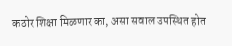कठोर शिक्षा मिळणार का, असा सवाल उपस्थित होत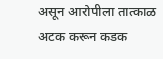असून आरोपीला तात्काळ अटक करून कडक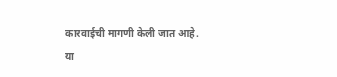कारवाईची मागणी केली जात आहे.
या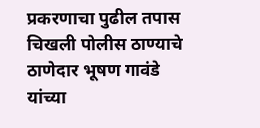प्रकरणाचा पुढील तपास चिखली पोलीस ठाण्याचे ठाणेदार भूषण गावंडे यांच्या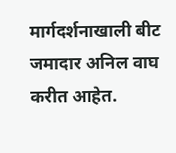मार्गदर्शनाखाली बीट जमादार अनिल वाघ करीत आहेत.